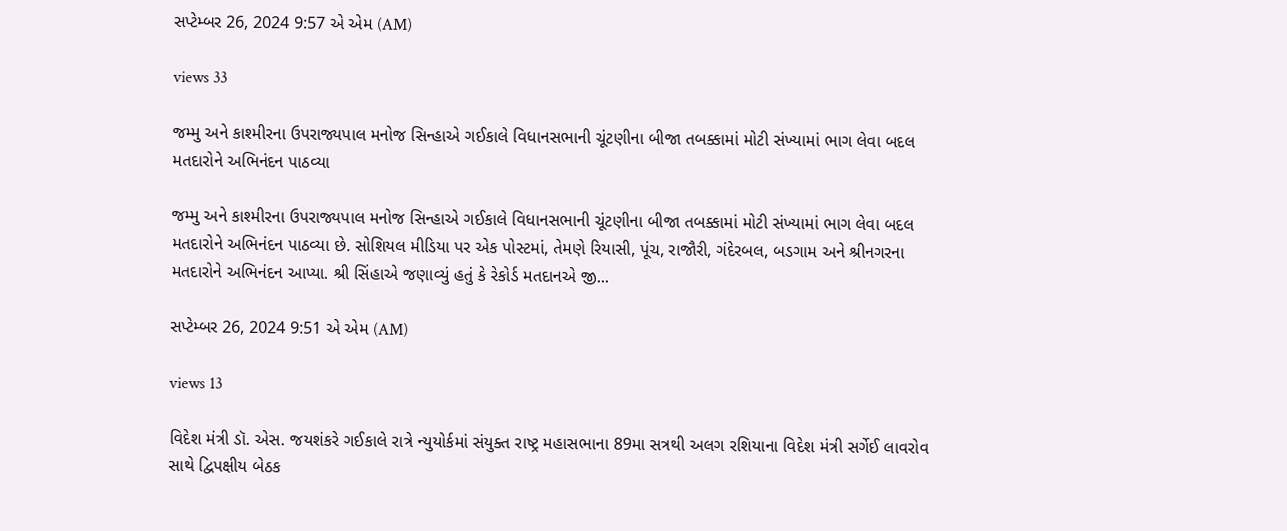સપ્ટેમ્બર 26, 2024 9:57 એ એમ (AM)

views 33

જમ્મુ અને કાશ્મીરના ઉપરાજ્યપાલ મનોજ સિન્હાએ ગઈકાલે વિધાનસભાની ચૂંટણીના બીજા તબક્કામાં મોટી સંખ્યામાં ભાગ લેવા બદલ મતદારોને અભિનંદન પાઠવ્યા

જમ્મુ અને કાશ્મીરના ઉપરાજ્યપાલ મનોજ સિન્હાએ ગઈકાલે વિધાનસભાની ચૂંટણીના બીજા તબક્કામાં મોટી સંખ્યામાં ભાગ લેવા બદલ મતદારોને અભિનંદન પાઠવ્યા છે. સોશિયલ મીડિયા પર એક પોસ્ટમાં, તેમણે રિયાસી, પૂંચ, રાજૌરી, ગંદેરબલ, બડગામ અને શ્રીનગરના મતદારોને અભિનંદન આપ્યા. શ્રી સિંહાએ જણાવ્યું હતું કે રેકોર્ડ મતદાનએ જી...

સપ્ટેમ્બર 26, 2024 9:51 એ એમ (AM)

views 13

વિદેશ મંત્રી ડૉ. એસ. જયશંકરે ગઈકાલે રાત્રે ન્યુયોર્કમાં સંયુક્ત રાષ્ટ્ર મહાસભાના 89મા સત્રથી અલગ રશિયાના વિદેશ મંત્રી સર્ગેઈ લાવરોવ સાથે દ્વિપક્ષીય બેઠક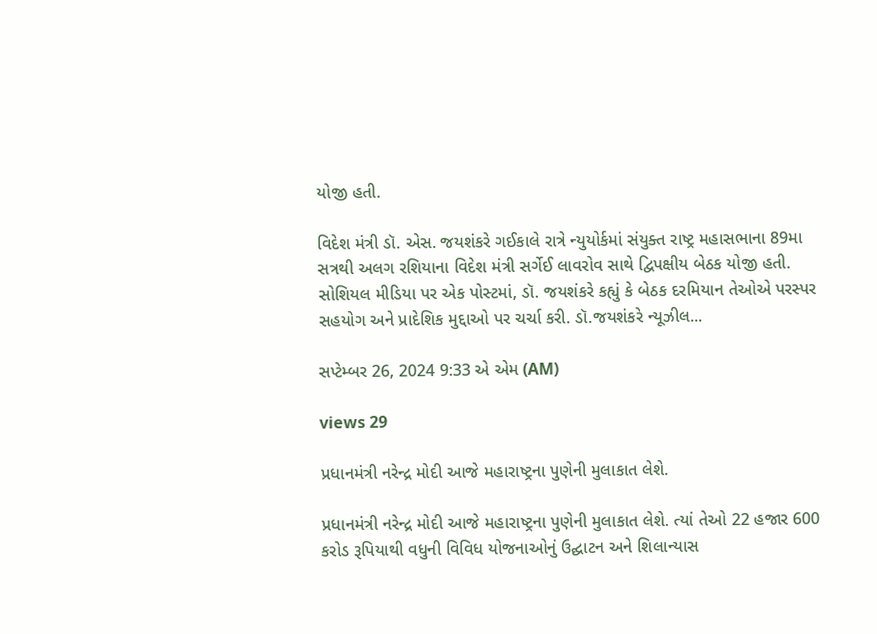યોજી હતી.

વિદેશ મંત્રી ડૉ. એસ. જયશંકરે ગઈકાલે રાત્રે ન્યુયોર્કમાં સંયુક્ત રાષ્ટ્ર મહાસભાના 89મા સત્રથી અલગ રશિયાના વિદેશ મંત્રી સર્ગેઈ લાવરોવ સાથે દ્વિપક્ષીય બેઠક યોજી હતી. સોશિયલ મીડિયા પર એક પોસ્ટમાં, ડૉ. જયશંકરે કહ્યું કે બેઠક દરમિયાન તેઓએ પરસ્પર સહયોગ અને પ્રાદેશિક મુદ્દાઓ પર ચર્ચા કરી. ડૉ.જયશંકરે ન્યૂઝીલ...

સપ્ટેમ્બર 26, 2024 9:33 એ એમ (AM)

views 29

પ્રધાનમંત્રી નરેન્દ્ર મોદી આજે મહારાષ્ટ્રના પુણેની મુલાકાત લેશે.

પ્રધાનમંત્રી નરેન્દ્ર મોદી આજે મહારાષ્ટ્રના પુણેની મુલાકાત લેશે. ત્યાં તેઓ 22 હજાર 600 કરોડ રૂપિયાથી વધુની વિવિધ યોજનાઓનું ઉદ્ઘાટન અને શિલાન્યાસ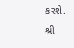કરશે. શ્રી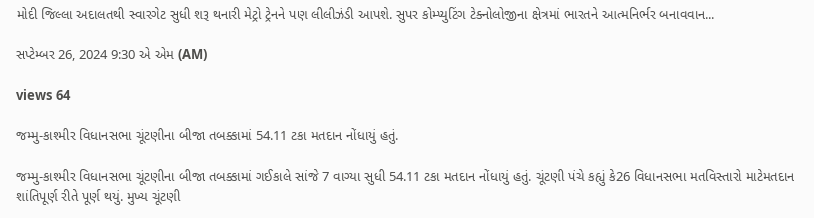મોદી જિલ્લા અદાલતથી સ્વારગેટ સુધી શરૂ થનારી મેટ્રો ટ્રેનને પણ લીલીઝંડી આપશે. સુપર કોમ્પ્યુટિંગ ટેક્નોલોજીના ક્ષેત્રમાં ભારતને આત્મનિર્ભર બનાવવાન...

સપ્ટેમ્બર 26, 2024 9:30 એ એમ (AM)

views 64

જમ્મુ-કાશ્મીર વિધાનસભા ચૂંટણીના બીજા તબક્કામાં 54.11 ટકા મતદાન નોંધાયું હતું.

જમ્મુ-કાશ્મીર વિધાનસભા ચૂંટણીના બીજા તબક્કામાં ગઈકાલે સાંજે 7 વાગ્યા સુધી 54.11 ટકા મતદાન નોંધાયું હતું. ચૂંટણી પંચે કહ્યું કે26 વિધાનસભા મતવિસ્તારો માટેમતદાન શાંતિપૂર્ણ રીતે પૂર્ણ થયું. મુખ્ય ચૂંટણી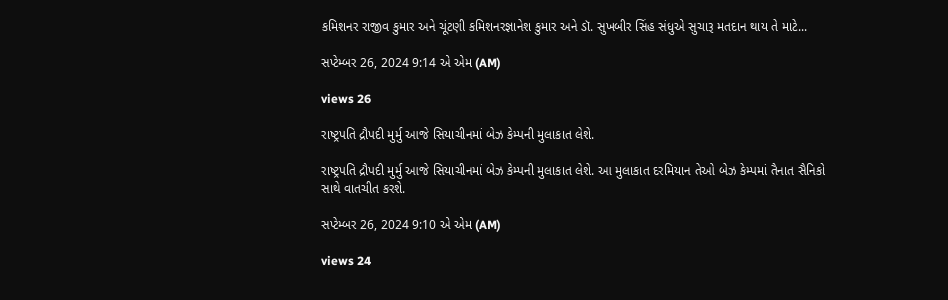કમિશનર રાજીવ કુમાર અને ચૂંટણી કમિશનરજ્ઞાનેશ કુમાર અને ડૉ. સુખબીર સિંહ સંધુએ સુચારૂ મતદાન થાય તે માટે...

સપ્ટેમ્બર 26, 2024 9:14 એ એમ (AM)

views 26

રાષ્ટ્રપતિ દ્રૌપદી મુર્મુ આજે સિયાચીનમાં બેઝ કેમ્પની મુલાકાત લેશે.

રાષ્ટ્રપતિ દ્રૌપદી મુર્મુ આજે સિયાચીનમાં બેઝ કેમ્પની મુલાકાત લેશે. આ મુલાકાત દરમિયાન તેઓ બેઝ કેમ્પમાં તૈનાત સૈનિકો સાથે વાતચીત કરશે.

સપ્ટેમ્બર 26, 2024 9:10 એ એમ (AM)

views 24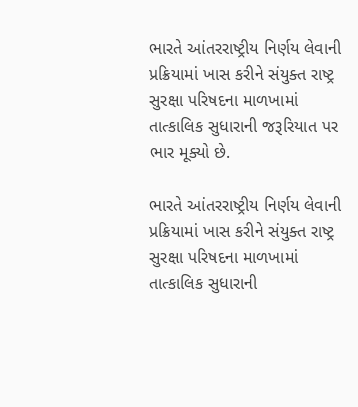ભારતે આંતરરાષ્ટ્રીય નિર્ણય લેવાની પ્રક્રિયામાં ખાસ કરીને સંયુક્ત રાષ્ટ્ર સુરક્ષા પરિષદના માળખામાં તાત્કાલિક સુધારાની જરૂરિયાત પર ભાર મૂક્યો છે.

ભારતે આંતરરાષ્ટ્રીય નિર્ણય લેવાની પ્રક્રિયામાં ખાસ કરીને સંયુક્ત રાષ્ટ્ર સુરક્ષા પરિષદના માળખામાં તાત્કાલિક સુધારાની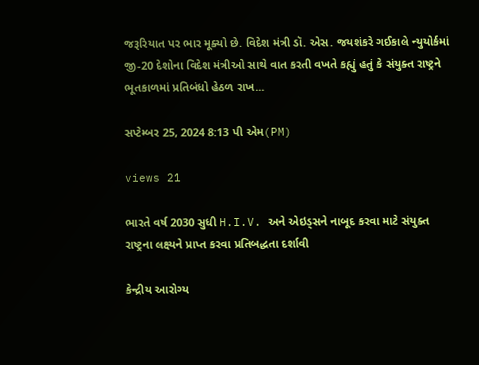જરૂરિયાત પર ભાર મૂક્યો છે. વિદેશ મંત્રી ડૉ. એસ. જયશંકરે ગઈકાલે ન્યુયોર્કમાં જી-20 દેશોના વિદેશ મંત્રીઓ સાથે વાત કરતી વખતે કહ્યું હતું કે સંયુક્ત રાષ્ટ્રને ભૂતકાળમાં પ્રતિબંધો હેઠળ રાખ...

સપ્ટેમ્બર 25, 2024 8:13 પી એમ(PM)

views 21

ભારતે વર્ષ 2030 સુધી H.I.V. અને એઇડ્સને નાબૂદ કરવા માટે સંયુક્ત રાષ્ટ્રના લક્ષ્યને પ્રાપ્ત કરવા પ્રતિબદ્ધતા દર્શાવી

કેન્દ્રીય આરોગ્ય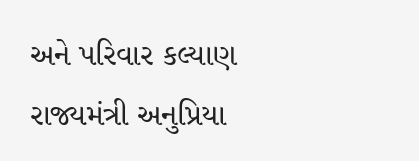અને પરિવાર કલ્યાણ રાજ્યમંત્રી અનુપ્રિયા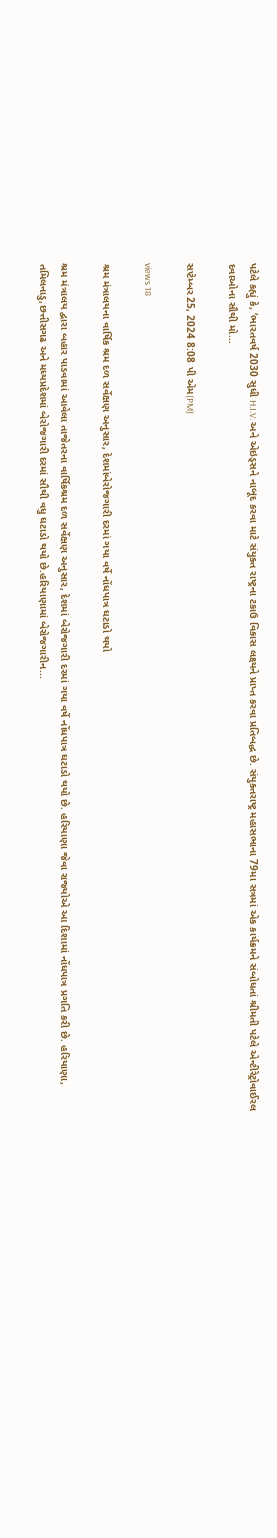પટેલે કહ્યું કે, ‘ભારતવર્ષ 2030 સુધી H.I.V. અને એઇડ્સને નાબૂદ કરવા માટે સંયુક્ત રાષ્ટ્રના ટકાઉ વિકાસ લક્ષ્યને પ્રાપ્ત કરવા પ્રતિબદ્ધ છે. સંયુક્તરાષ્ટ્ર મહાસભાના 79મા સત્રમાં એક કાર્યક્રમને સંબોધતાં શ્રીમતી પટેલે એન્ટીરેટ્રોવાઈરલ દવાઓના સૌથી મો...

સપ્ટેમ્બર 25, 2024 8:08 પી એમ(PM)

views 18

શ્રમ મંત્રાલયના વાર્ષિક શ્રમ દળ સર્વેક્ષણ અનુસાર, દેશમાંબેરોજગારી દરમાં ગયા વર્ષે નોંધપાત્ર ઘટાડો થયો

શ્રમ મંત્રાલય દ્વારા બહાર પાડવામાં આવેલા તાજેતરના વાર્ષિકશ્રમ દળ સર્વેક્ષણ અનુસાર, દેશમાં બેરોજગારી દરમાં ગયા વર્ષે નોંધપાત્ર ઘટાડો થયો છે. હરિયાણા જેવા રાજ્યોએ આ દિશામાં નોંધપાત્ર પ્રગતિ કરી છે. હરિયાણા, તમિલનાડુ,છત્તીસગઢ અને મધ્યપ્રદેશમાં બેરોજગારી દરમાં સૌથી વધુ ઘટાડો થયો છે.હરિયાણામાં બેરોજગારીન...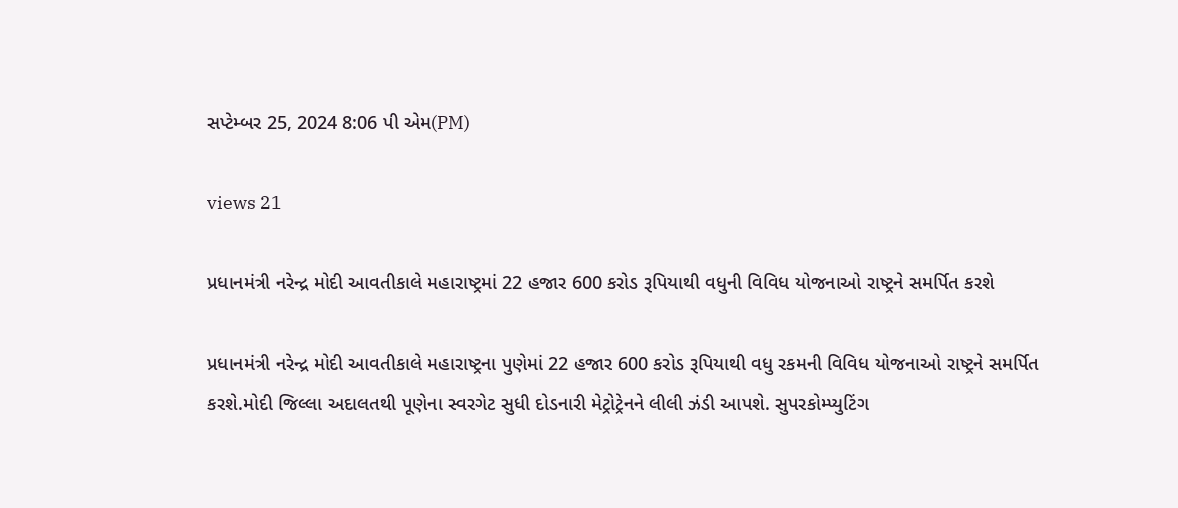સપ્ટેમ્બર 25, 2024 8:06 પી એમ(PM)

views 21

પ્રધાનમંત્રી નરેન્દ્ર મોદી આવતીકાલે મહારાષ્ટ્રમાં 22 હજાર 600 કરોડ રૂપિયાથી વધુની વિવિધ યોજનાઓ રાષ્ટ્રને સમર્પિત કરશે

પ્રધાનમંત્રી નરેન્દ્ર મોદી આવતીકાલે મહારાષ્ટ્રના પુણેમાં 22 હજાર 600 કરોડ રૂપિયાથી વધુ રકમની વિવિધ યોજનાઓ રાષ્ટ્રને સમર્પિત કરશે.મોદી જિલ્લા અદાલતથી પૂણેના સ્વરગેટ સુધી દોડનારી મેટ્રોટ્રેનને લીલી ઝંડી આપશે. સુપરકોમ્પ્યુટિંગ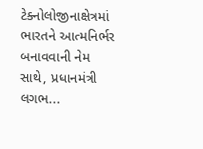ટેક્નોલોજીનાક્ષેત્રમાં ભારતને આત્મનિર્ભર બનાવવાની નેમ સાથે, પ્રધાનમંત્રી લગભ...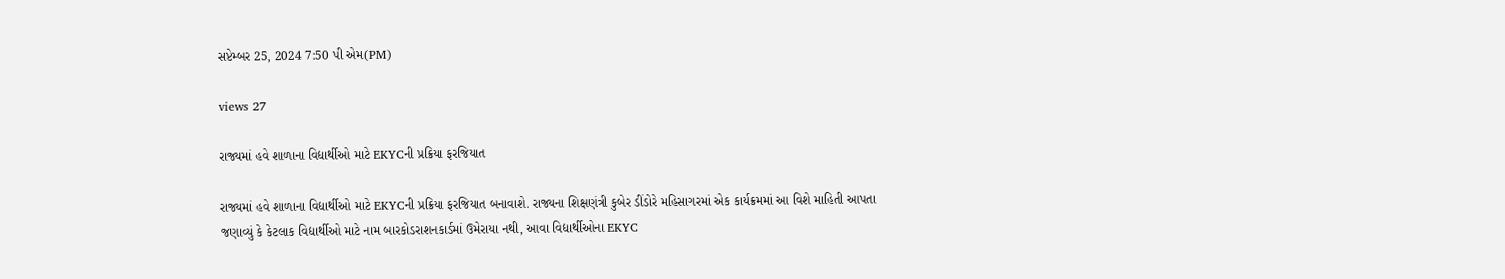સપ્ટેમ્બર 25, 2024 7:50 પી એમ(PM)

views 27

રાજ્યમાં હવે શાળાના વિદ્યાર્થીઓ માટે EKYCની પ્રક્રિયા ફરજિયાત

રાજ્યમાં હવે શાળાના વિદ્યાર્થીઓ માટે EKYCની પ્રક્રિયા ફરજિયાત બનાવાશે. રાજ્યના શિક્ષણંત્રી કુબેર ડીંડોરે મહિસાગરમાં એક કાર્યક્રમમાં આ વિશે માહિતી આપતા જણાવ્યું કે કેટલાક વિદ્યાર્થીઓ માટે નામ બારકોડરાશનકાર્ડમાં ઉમેરાયા નથી, આવા વિદ્યાર્થીઓના EKYC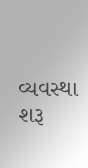વ્યવસ્થા શરૂ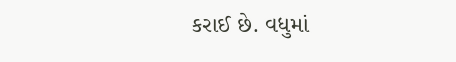કરાઈ છે. વધુમાં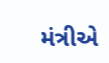મંત્રીએ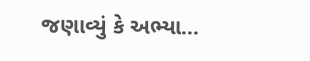જણાવ્યું કે અભ્યા...